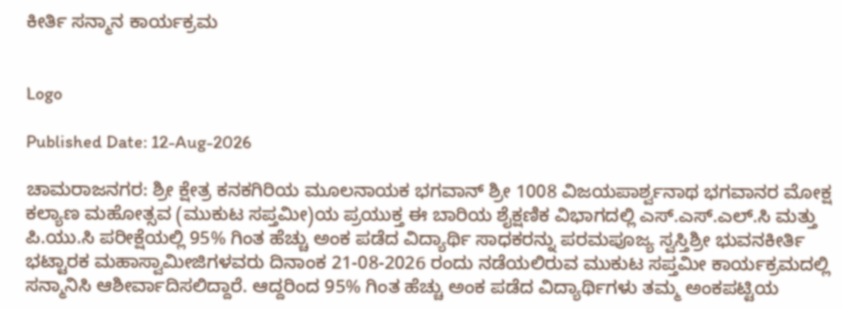ಕೀರ್ತಿ ಸನ್ಮಾನ ಕಾರ್ಯಕ್ರಮ


Logo

Published Date: 12-Aug-2026

ಚಾಮರಾಜನಗರ: ಶ್ರೀ ಕ್ಷೇತ್ರ ಕನಕಗಿರಿಯ ಮೂಲನಾಯಕ ಭಗವಾನ್ ಶ್ರೀ 1008 ವಿಜಯಪಾರ್ಶ್ವನಾಥ ಭಗವಾನರ ಮೋಕ್ಷ ಕಲ್ಯಾಣ ಮಹೋತ್ಸವ (ಮುಕುಟ ಸಪ್ತಮೀ)ಯ ಪ್ರಯುಕ್ತ ಈ ಬಾರಿಯ ಶೈಕ್ಷಣಿಕ ವಿಭಾಗದಲ್ಲಿ ಎಸ್.ಎಸ್.ಎಲ್.ಸಿ ಮತ್ತು ಪಿ.ಯು.ಸಿ ಪರೀಕ್ಷೆಯಲ್ಲಿ 95% ಗಿಂತ ಹೆಚ್ಚು ಅಂಕ ಪಡೆದ ವಿದ್ಯಾರ್ಥಿ ಸಾಧಕರನ್ನು ಪರಮಪೂಜ್ಯ ಸ್ವಸ್ತಿಶ್ರೀ ಭುವನಕೀರ್ತಿ ಭಟ್ಟಾರಕ ಮಹಾಸ್ವಾಮೀಜಿಗಳವರು ದಿನಾಂಕ 21-08-2026 ರಂದು ನಡೆಯಲಿರುವ ಮುಕುಟ ಸಪ್ತಮೀ ಕಾರ್ಯಕ್ರಮದಲ್ಲಿ ಸನ್ಮಾನಿಸಿ ಆಶೀರ್ವಾದಿಸಲಿದ್ದಾರೆ. ಆದ್ದರಿಂದ 95% ಗಿಂತ ಹೆಚ್ಚು ಅಂಕ ಪಡೆದ ವಿದ್ಯಾರ್ಥಿಗಳು ತಮ್ಮ ಅಂಕಪಟ್ಟಿಯ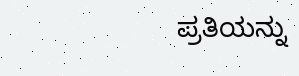ಪ್ರತಿಯನ್ನು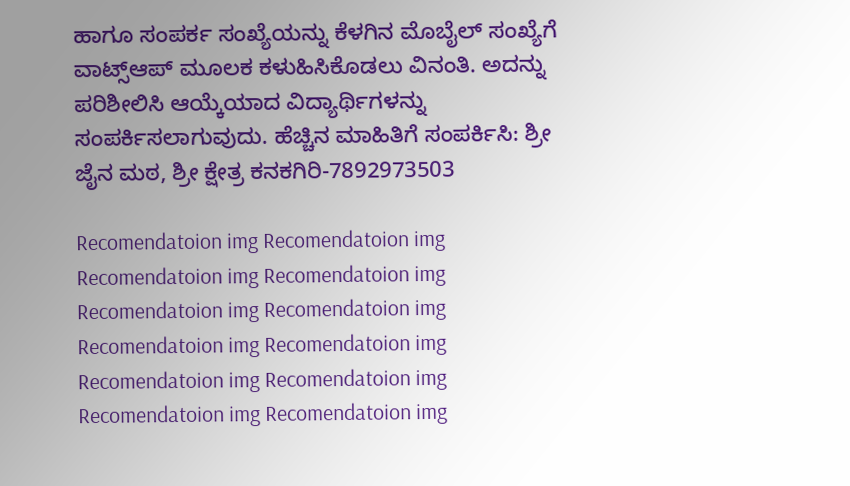ಹಾಗೂ ಸಂಪರ್ಕ ಸಂಖ್ಯೆಯನ್ನು ಕೆಳಗಿನ ಮೊಬೈಲ್ ಸಂಖ್ಯೆಗೆ ವಾಟ್ಸ್ಆಪ್ ಮೂಲಕ ಕಳುಹಿಸಿಕೊಡಲು ವಿನಂತಿ. ಅದನ್ನು ಪರಿಶೀಲಿಸಿ ಆಯ್ಕೆಯಾದ ವಿದ್ಯಾರ್ಥಿಗಳನ್ನು ಸಂಪರ್ಕಿಸಲಾಗುವುದು. ಹೆಚ್ಚಿನ ಮಾಹಿತಿಗೆ ಸಂಪರ್ಕಿಸಿ: ಶ್ರೀ ಜೈನ ಮಠ, ಶ್ರೀ ಕ್ಷೇತ್ರ ಕನಕಗಿರಿ-7892973503

Recomendatoion img Recomendatoion img Recomendatoion img Recomendatoion img Recomendatoion img Recomendatoion img Recomendatoion img Recomendatoion img Recomendatoion img Recomendatoion img Recomendatoion img Recomendatoion img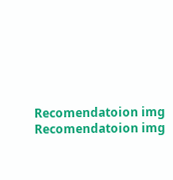Recomendatoion img Recomendatoion img